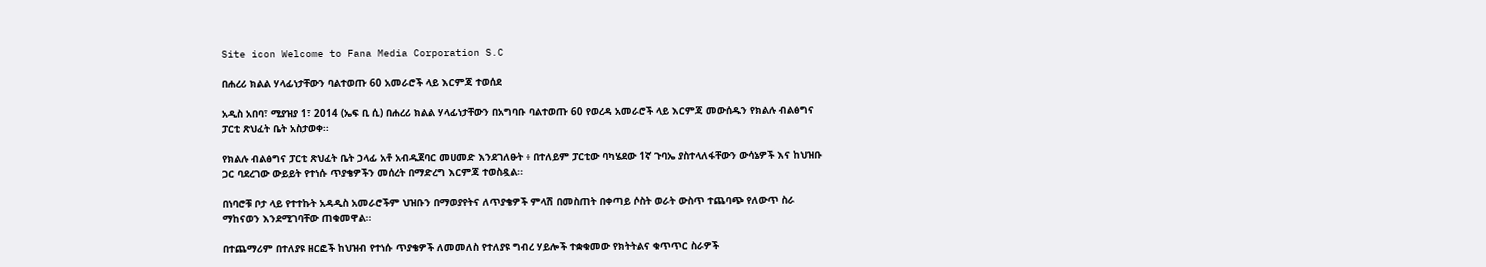Site icon Welcome to Fana Media Corporation S.C

በሐረሪ ክልል ሃላፊነታቸውን ባልተወጡ 60 አመራሮች ላይ እርምጃ ተወሰደ

አዲስ አበባ፣ ሚያዝያ 1፣ 2014 (ኤፍ ቢ ሲ) በሐረሪ ክልል ሃላፊነታቸውን በአግባቡ ባልተወጡ 60 የወረዳ አመራሮች ላይ እርምጃ መውሰዱን የክልሉ ብልፅግና ፓርቲ ጽህፈት ቤት አስታወቀ፡፡

የክልሉ ብልፅግና ፓርቲ ጽህፈት ቤት ኃላፊ አቶ አብዱጀባር መሀመድ እንደገለፁት ፥ በተለይም ፓርቲው ባካሄደው 1ኛ ጉባኤ ያስተላለፋቸውን ውሳኔዎች እና ከህዝቡ ጋር ባደረገው ውይይት የተነሱ ጥያቄዎችን መሰረት በማድረግ እርምጃ ተወስዷል፡፡

በነባሮቹ ቦታ ላይ የተተኩት አዳዲስ አመራሮችም ህዝቡን በማወያየትና ለጥያቄዎች ምላሽ በመስጠት በቀጣይ ሶስት ወራት ውስጥ ተጨባጭ የለውጥ ስራ ማከናወን እንደሚገባቸው ጠቁመዋል፡፡

በተጨማሪም በተለያዩ ዘርፎች ከህዝብ የተነሱ ጥያቄዎች ለመመለስ የተለያዩ ግብረ ሃይሎች ተቋቁመው የክትትልና ቁጥጥር ስራዎች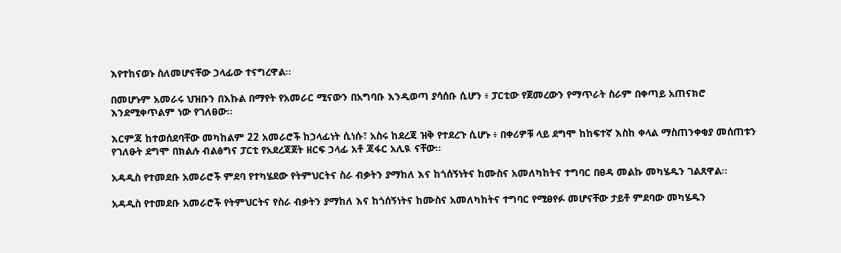እየተከናወኑ ስለመሆናቸው ኃላፊው ተናግረዋል፡፡

በመሆኑም አመራሩ ህዝቡን በእኩል በማየት የአመራር ሚናውን በአግባቡ እንዲወጣ ያሳሰቡ ሲሆን ፥ ፓርቲው የጀመረውን የማጥራት ስራም በቀጣይ አጠናክሮ እንደሚቀጥልም ነው የገለፀው፡፡

እርምጃ ከተወሰደባቸው መካከልም 22 አመራሮች ከኃላፊነት ሲነሱ፣ አስሩ ከደረጃ ዝቅ የተደረጉ ሲሆኑ ፥ በቀሪዎቹ ላይ ደግሞ ከከፍተኛ እስከ ቀላል ማስጠንቀቂያ መሰጠቱን የገለፁት ደግሞ በክልሉ ብልፅግና ፓርቲ የአደረጃጀት ዘርፍ ኃላፊ አቶ ጃፋር አሊዪ ናቸው፡፡

አዳዲስ የተመደቡ አመራሮች ምደባ የተካሄደው የትምህርትና ስራ ብቃትን ያማከለ እና ከጎሰኝነትና ከሙስና አመለካከትና ተግባር በፀዳ መልኩ መካሄዱን ገልጸዋል፡፡

አዳዲስ የተመደቡ አመራሮች የትምህርትና የስራ ብቃትን ያማከለ እና ከጎሰኝነትና ከሙስና አመለካከትና ተግባር የሚፀየፉ መሆናቸው ታይቶ ምደባው መካሄዱን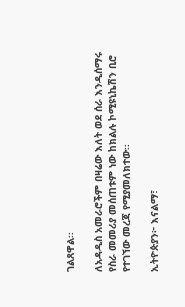ገልጸዋል፡፡

ለአዳዲስ አመራሮችም በዛሬው እለት ወደ ሰራ እንዲሰማሩ የስራ መመሪያ መሰጠቱም ነው ከክልሉ ኮሚዩኒኬሽን ቢሮ የተገኘው መረጃ የሚያመለክተው፡፡

ኢትዮጵያን፦ እናልማ፣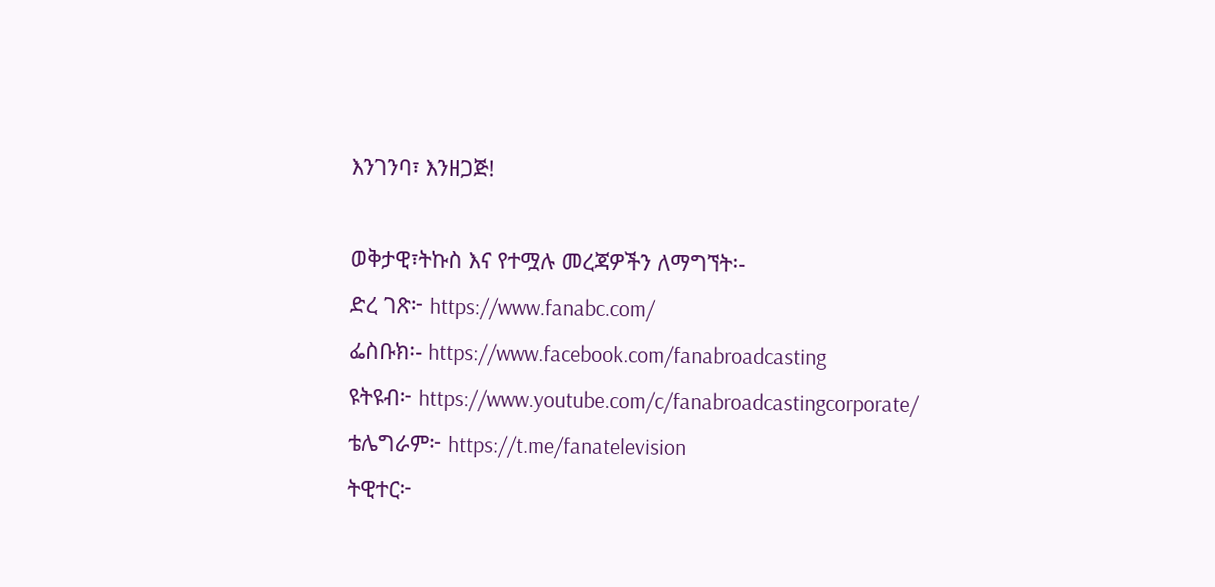እንገንባ፣ እንዘጋጅ!

ወቅታዊ፣ትኩስ እና የተሟሉ መረጃዎችን ለማግኘት፡-
ድረ ገጽ፦ https://www.fanabc.com/
ፌስቡክ፡- https://www.facebook.com/fanabroadcasting
ዩትዩብ፦ https://www.youtube.com/c/fanabroadcastingcorporate/
ቴሌግራም፦ https://t.me/fanatelevision
ትዊተር፦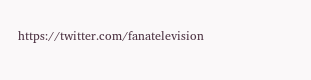https://twitter.com/fanatelevision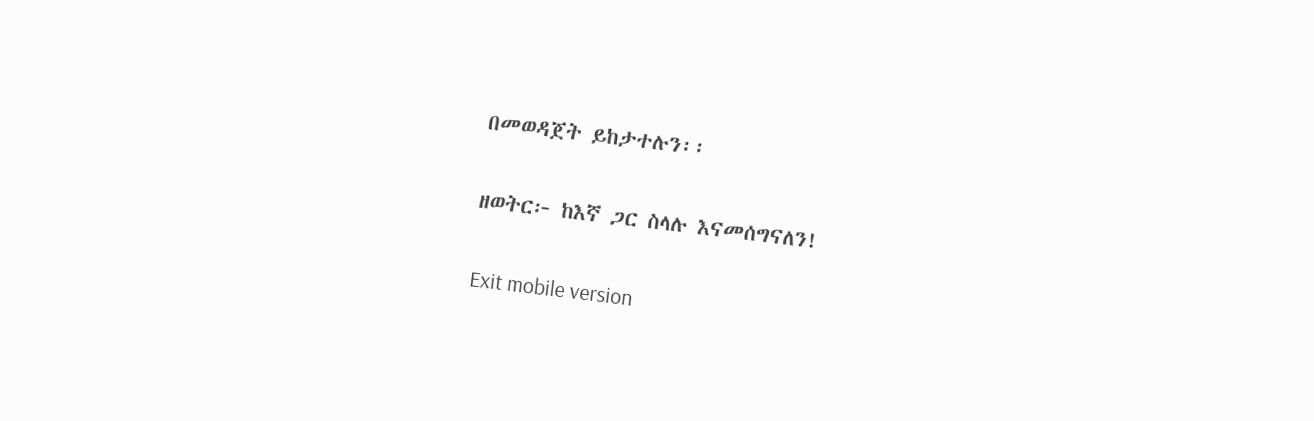በመወዳጀት ይከታተሉን፡፡

ዘወትር፦ ከእኛ ጋር ስላሉ እናመሰግናለን!

Exit mobile version